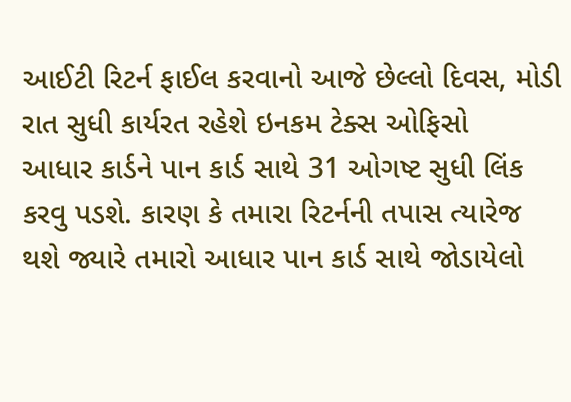આઈટી રિટર્ન ફાઈલ કરવાનો આજે છેલ્લો દિવસ, મોડી રાત સુધી કાર્યરત રહેશે ઇનકમ ટેક્સ ઓફિસો
આધાર કાર્ડને પાન કાર્ડ સાથે 31 ઓગષ્ટ સુધી લિંક કરવુ પડશે. કારણ કે તમારા રિટર્નની તપાસ ત્યારેજ થશે જ્યારે તમારો આધાર પાન કાર્ડ સાથે જોડાયેલો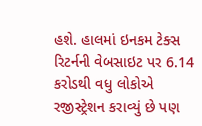હશે. હાલમાં ઇનકમ ટેક્સ રિટર્નની વેબસાઇટ પર 6.14 કરોડથી વધુ લોકોએ રજીસ્ટ્રેશન કરાવ્યું છે પણ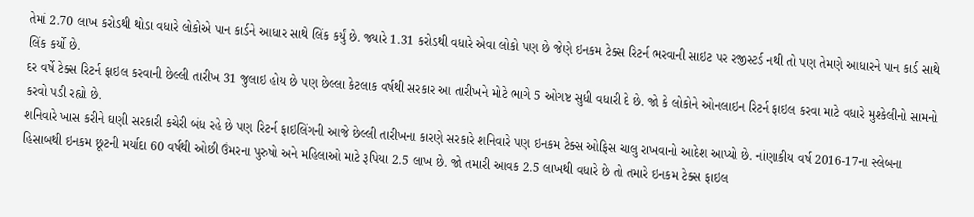તેમાં 2.70 લાખ કરોડથી થોડા વધારે લોકોએ પાન કાર્ડને આધાર સાથે લિંક કર્યું છે. જ્યારે 1.31 કરોડથી વધારે એવા લોકો પણ છે જેણે ઇનકમ ટેક્સ રિટર્ન ભરવાની સાઇટ પર રજીસ્ટર્ડ નથી તો પણ તેમણે આધારને પાન કાર્ડ સાથે લિંક કર્યો છે.
દર વર્ષે ટેક્સ રિટર્ન ફાઇલ કરવાની છેલ્લી તારીખ 31 જુલાઇ હોય છે પણ છેલ્લા કેટલાક વર્ષથી સરકાર આ તારીખને મોટે ભાગે 5 ઓગષ્ટ સુધી વધારી દે છે. જો કે લોકોને ઓનલાઇન રિટર્ન ફાઇલ કરવા માટે વધારે મુશ્કેલીનો સામનો કરવો પડી રહ્યો છે.
શનિવારે ખાસ કરીને ઘણી સરકારી કચેરી બંધ રહે છે પણ રિટર્ન ફાઇલિંગની આજે છેલ્લી તારીખના કારણે સરકારે શનિવારે પણ ઇનકમ ટેક્સ ઓફિસ ચાલુ રાખવાનો આદેશ આપ્યો છે. નાંણાકીય વર્ષ 2016-17ના સ્લેબના હિસાબથી ઇનકમ છૂટની મર્યાદા 60 વર્ષથી ઓછી ઉંમરના પુરુષો અને મહિલાઓ માટે રૂપિયા 2.5 લાખ છે. જો તમારી આવક 2.5 લાખથી વધારે છે તો તમારે ઇનકમ ટેક્સ ફાઇલ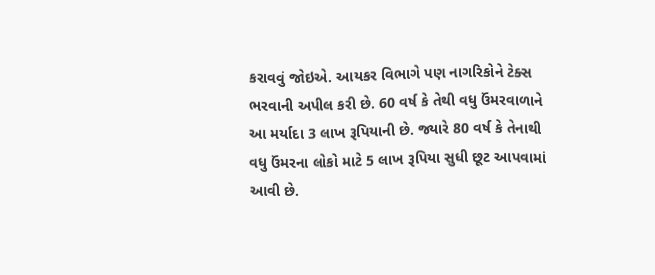કરાવવું જોઇએ. આયકર વિભાગે પણ નાગરિકોને ટેક્સ ભરવાની અપીલ કરી છે. 60 વર્ષ કે તેથી વધુ ઉંમરવાળાને આ મર્યાદા 3 લાખ રૂપિયાની છે. જ્યારે 80 વર્ષ કે તેનાથી વધુ ઉંમરના લોકો માટે 5 લાખ રૂપિયા સુધી છૂટ આપવામાં આવી છે.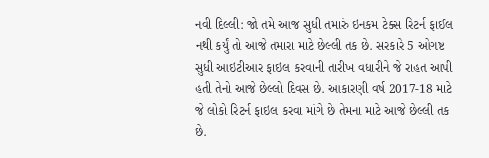નવી દિલ્લી: જો તમે આજ સુધી તમારું ઇનકમ ટેક્સ રિટર્ન ફાઈલ નથી કર્યું તો આજે તમારા માટે છેલ્લી તક છે. સરકારે 5 ઓગષ્ટ સુધી આઇટીઆર ફાઇલ કરવાની તારીખ વધારીને જે રાહત આપી હતી તેનો આજે છેલ્લો દિવસ છે. આકારણી વર્ષ 2017-18 માટે જે લોકો રિટર્ન ફાઇલ કરવા માંગે છે તેમના માટે આજે છેલ્લી તક છે.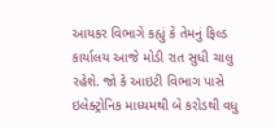આયકર વિભાગે કહ્યું કે તેમનું ફિલ્ડ કાર્યાલય આજે મોડી રાત સુધી ચાલુ રહેશે. જો કે આઇટી વિભાગ પાસે ઇલેક્ટ્રોનિક માધ્યમથી બે કરોડથી વધુ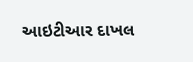આઇટીઆર દાખલ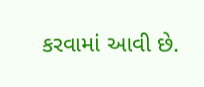કરવામાં આવી છે.